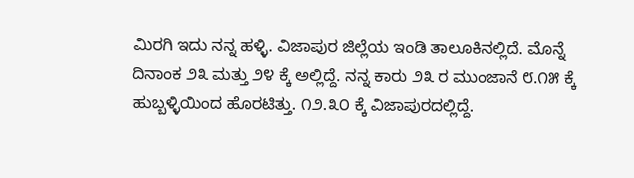ಮಿರಗಿ ಇದು ನನ್ನ ಹಳ್ಳಿ. ವಿಜಾಪುರ ಜಿಲ್ಲೆಯ ಇಂಡಿ ತಾಲೂಕಿನಲ್ಲಿದೆ. ಮೊನ್ನೆ ದಿನಾಂಕ ೨೩ ಮತ್ತು ೨೪ ಕ್ಕೆ ಅಲ್ಲಿದ್ದೆ. ನನ್ನ ಕಾರು ೨೩ ರ ಮುಂಜಾನೆ ೮.೧೫ ಕ್ಕೆ ಹುಬ್ಬಳ್ಳಿಯಿಂದ ಹೊರಟಿತ್ತು. ೧೨.೩೦ ಕ್ಕೆ ವಿಜಾಪುರದಲ್ಲಿದ್ದೆ.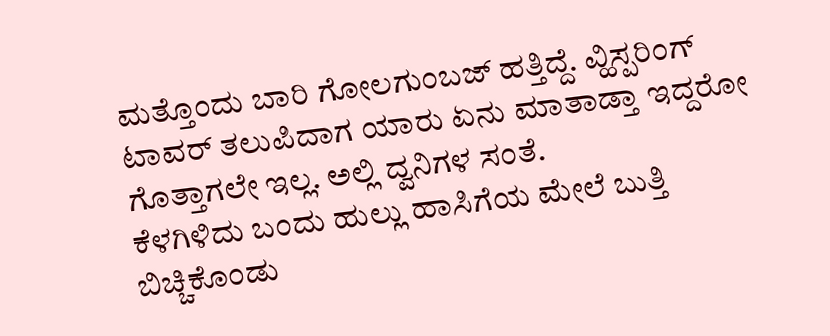ಮತ್ತೊಂದು ಬಾರಿ ಗೋಲಗುಂಬಜ್ ಹತ್ತಿದ್ದೆ. ವ್ಹಿಸ್ಪರಿಂಗ್ ಟಾವರ್ ತಲುಪಿದಾಗ ಯಾರು ಏನು ಮಾತಾಡ್ತಾ ಇದ್ದರೋ ಗೊತ್ತಾಗಲೇ ಇಲ್ಲ. ಅಲ್ಲಿ ದ್ವನಿಗಳ ಸಂತೆ.
ಕೆಳಗಿಳಿದು ಬಂದು ಹುಲ್ಲು ಹಾಸಿಗೆಯ ಮೇಲೆ ಬುತ್ತಿ ಬಿಚ್ಚಿಕೊಂಡು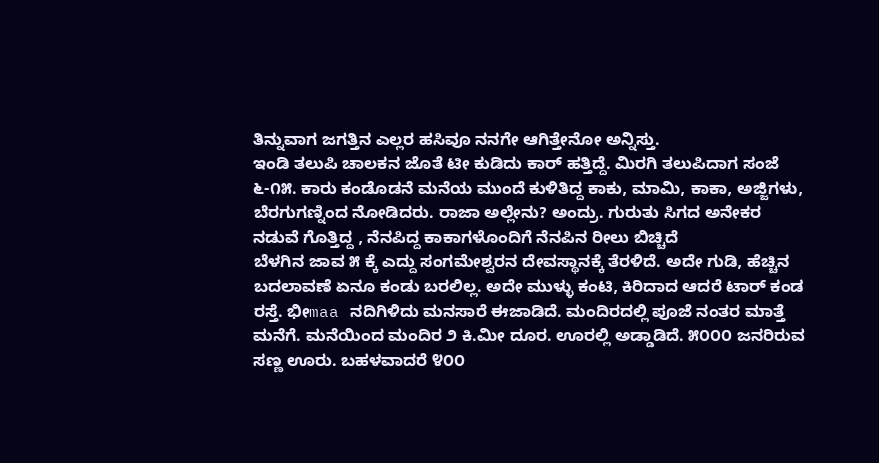ತಿನ್ನುವಾಗ ಜಗತ್ತಿನ ಎಲ್ಲರ ಹಸಿವೂ ನನಗೇ ಆಗಿತ್ತೇನೋ ಅನ್ನಿಸ್ತು.
ಇಂಡಿ ತಲುಪಿ ಚಾಲಕನ ಜೊತೆ ಟೀ ಕುಡಿದು ಕಾರ್ ಹತ್ತಿದ್ದೆ. ಮಿರಗಿ ತಲುಪಿದಾಗ ಸಂಜೆ ೬-೧೫. ಕಾರು ಕಂಡೊಡನೆ ಮನೆಯ ಮುಂದೆ ಕುಳಿತಿದ್ದ ಕಾಕು, ಮಾಮಿ, ಕಾಕಾ, ಅಜ್ಜಿಗಳು, ಬೆರಗುಗಣ್ನಿಂದ ನೋಡಿದರು. ರಾಜಾ ಅಲ್ಲೇನು? ಅಂದ್ರು. ಗುರುತು ಸಿಗದ ಅನೇಕರ ನಡುವೆ ಗೊತ್ತಿದ್ದ , ನೆನಪಿದ್ದ ಕಾಕಾಗಳೊಂದಿಗೆ ನೆನಪಿನ ರೀಲು ಬಿಚ್ಚಿದೆ
ಬೆಳಗಿನ ಜಾವ ೫ ಕ್ಕೆ ಎದ್ದು ಸಂಗಮೇಶ್ವರನ ದೇವಸ್ಥಾನಕ್ಕೆ ತೆರಳಿದೆ. ಅದೇ ಗುಡಿ, ಹೆಚ್ಚಿನ ಬದಲಾವಣೆ ಏನೂ ಕಂಡು ಬರಲಿಲ್ಲ. ಅದೇ ಮುಳ್ಳು ಕಂಟಿ, ಕಿರಿದಾದ ಆದರೆ ಟಾರ್ ಕಂಡ ರಸ್ತೆ. ಭೀmaa ನದಿಗಿಳಿದು ಮನಸಾರೆ ಈಜಾಡಿದೆ. ಮಂದಿರದಲ್ಲಿ ಪೂಜೆ ನಂತರ ಮಾತ್ತೆ ಮನೆಗೆ. ಮನೆಯಿಂದ ಮಂದಿರ ೨ ಕಿ.ಮೀ ದೂರ. ಊರಲ್ಲಿ ಅಡ್ಡಾಡಿದೆ. ೫೦೦೦ ಜನರಿರುವ ಸಣ್ಣ ಊರು. ಬಹಳವಾದರೆ ೪೦೦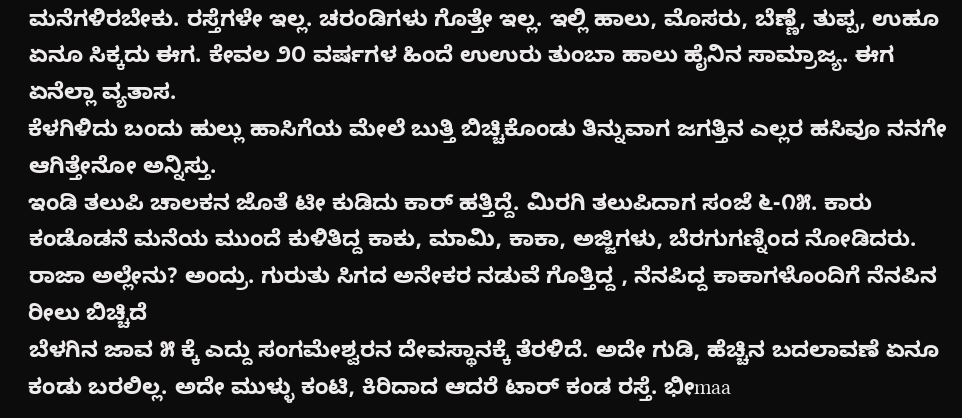ಮನೆಗಳಿರಬೇಕು. ರಸ್ತೆಗಳೇ ಇಲ್ಲ. ಚರಂಡಿಗಳು ಗೊತ್ತೇ ಇಲ್ಲ. ಇಲ್ಲಿ ಹಾಲು, ಮೊಸರು, ಬೆಣ್ಣೆ, ತುಪ್ಪ, ಉಹೂ ಏನೂ ಸಿಕ್ಕದು ಈಗ. ಕೇವಲ ೨೦ ವರ್ಷಗಳ ಹಿಂದೆ ಉಉರು ತುಂಬಾ ಹಾಲು ಹೈನಿನ ಸಾಮ್ರಾಜ್ಯ. ಈಗ ಏನೆಲ್ಲಾ ವ್ಯತಾಸ.
ಕೆಳಗಿಳಿದು ಬಂದು ಹುಲ್ಲು ಹಾಸಿಗೆಯ ಮೇಲೆ ಬುತ್ತಿ ಬಿಚ್ಚಿಕೊಂಡು ತಿನ್ನುವಾಗ ಜಗತ್ತಿನ ಎಲ್ಲರ ಹಸಿವೂ ನನಗೇ ಆಗಿತ್ತೇನೋ ಅನ್ನಿಸ್ತು.
ಇಂಡಿ ತಲುಪಿ ಚಾಲಕನ ಜೊತೆ ಟೀ ಕುಡಿದು ಕಾರ್ ಹತ್ತಿದ್ದೆ. ಮಿರಗಿ ತಲುಪಿದಾಗ ಸಂಜೆ ೬-೧೫. ಕಾರು ಕಂಡೊಡನೆ ಮನೆಯ ಮುಂದೆ ಕುಳಿತಿದ್ದ ಕಾಕು, ಮಾಮಿ, ಕಾಕಾ, ಅಜ್ಜಿಗಳು, ಬೆರಗುಗಣ್ನಿಂದ ನೋಡಿದರು. ರಾಜಾ ಅಲ್ಲೇನು? ಅಂದ್ರು. ಗುರುತು ಸಿಗದ ಅನೇಕರ ನಡುವೆ ಗೊತ್ತಿದ್ದ , ನೆನಪಿದ್ದ ಕಾಕಾಗಳೊಂದಿಗೆ ನೆನಪಿನ ರೀಲು ಬಿಚ್ಚಿದೆ
ಬೆಳಗಿನ ಜಾವ ೫ ಕ್ಕೆ ಎದ್ದು ಸಂಗಮೇಶ್ವರನ ದೇವಸ್ಥಾನಕ್ಕೆ ತೆರಳಿದೆ. ಅದೇ ಗುಡಿ, ಹೆಚ್ಚಿನ ಬದಲಾವಣೆ ಏನೂ ಕಂಡು ಬರಲಿಲ್ಲ. ಅದೇ ಮುಳ್ಳು ಕಂಟಿ, ಕಿರಿದಾದ ಆದರೆ ಟಾರ್ ಕಂಡ ರಸ್ತೆ. ಭೀmaa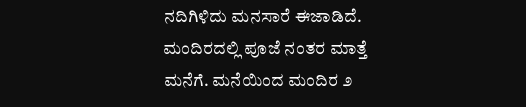ನದಿಗಿಳಿದು ಮನಸಾರೆ ಈಜಾಡಿದೆ. ಮಂದಿರದಲ್ಲಿ ಪೂಜೆ ನಂತರ ಮಾತ್ತೆ ಮನೆಗೆ. ಮನೆಯಿಂದ ಮಂದಿರ ೨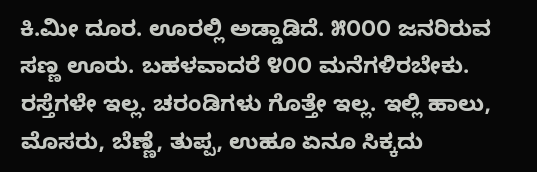ಕಿ.ಮೀ ದೂರ. ಊರಲ್ಲಿ ಅಡ್ಡಾಡಿದೆ. ೫೦೦೦ ಜನರಿರುವ ಸಣ್ಣ ಊರು. ಬಹಳವಾದರೆ ೪೦೦ ಮನೆಗಳಿರಬೇಕು. ರಸ್ತೆಗಳೇ ಇಲ್ಲ. ಚರಂಡಿಗಳು ಗೊತ್ತೇ ಇಲ್ಲ. ಇಲ್ಲಿ ಹಾಲು, ಮೊಸರು, ಬೆಣ್ಣೆ, ತುಪ್ಪ, ಉಹೂ ಏನೂ ಸಿಕ್ಕದು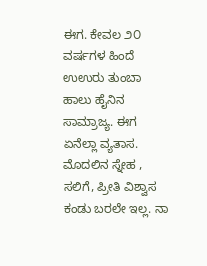ಈಗ. ಕೇವಲ ೨೦ ವರ್ಷಗಳ ಹಿಂದೆ ಉಉರು ತುಂಬಾ ಹಾಲು ಹೈನಿನ ಸಾಮ್ರಾಜ್ಯ. ಈಗ ಏನೆಲ್ಲಾ ವ್ಯತಾಸ.
ಮೊದಲಿನ ಸ್ನೇಹ , ಸಲಿಗೆ, ಪ್ರೀತಿ ವಿಶ್ವಾಸ ಕಂಡು ಬರಲೇ ಇಲ್ಲ. ನಾ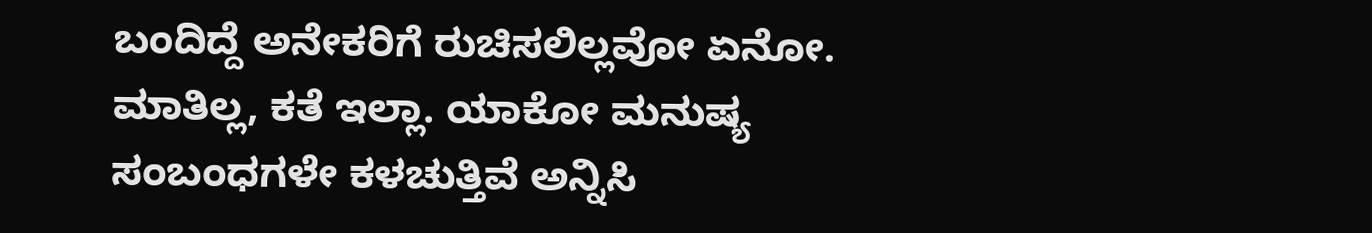ಬಂದಿದ್ದೆ ಅನೇಕರಿಗೆ ರುಚಿಸಲಿಲ್ಲವೋ ಏನೋ. ಮಾತಿಲ್ಲ, ಕತೆ ಇಲ್ಲಾ. ಯಾಕೋ ಮನುಷ್ಯ ಸಂಬಂಧಗಳೇ ಕಳಚುತ್ತಿವೆ ಅನ್ನಿಸಿ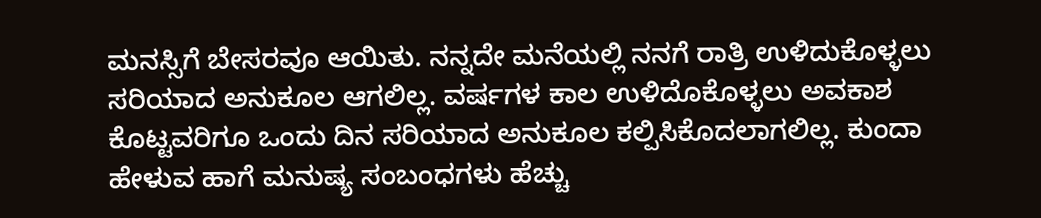ಮನಸ್ಸಿಗೆ ಬೇಸರವೂ ಆಯಿತು. ನನ್ನದೇ ಮನೆಯಲ್ಲಿ ನನಗೆ ರಾತ್ರಿ ಉಳಿದುಕೊಳ್ಳಲು ಸರಿಯಾದ ಅನುಕೂಲ ಆಗಲಿಲ್ಲ. ವರ್ಷಗಳ ಕಾಲ ಉಳಿದೊಕೊಳ್ಳಲು ಅವಕಾಶ ಕೊಟ್ಟವರಿಗೂ ಒಂದು ದಿನ ಸರಿಯಾದ ಅನುಕೂಲ ಕಲ್ಪಿಸಿಕೊದಲಾಗಲಿಲ್ಲ. ಕುಂದಾ ಹೇಳುವ ಹಾಗೆ ಮನುಷ್ಯ ಸಂಬಂಧಗಳು ಹೆಚ್ಚು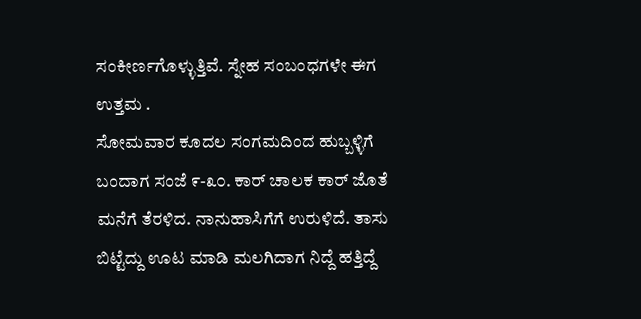ಸಂಕೀರ್ಣಗೊಳ್ಳುತ್ತಿವೆ. ಸ್ನೇಹ ಸಂಬಂಧಗಳೇ ಈಗ ಉತ್ತಮ .
ಸೋಮವಾರ ಕೂದಲ ಸಂಗಮದಿಂದ ಹುಬ್ಬಳ್ಳಿಗೆ ಬಂದಾಗ ಸಂಜೆ ೯-೩೦. ಕಾರ್ ಚಾಲಕ ಕಾರ್ ಜೊತೆ ಮನೆಗೆ ತೆರಳಿದ. ನಾನುಹಾಸಿಗೆಗೆ ಉರುಳಿದೆ. ತಾಸು ಬಿಟ್ಟೆದ್ದು ಊಟ ಮಾಡಿ ಮಲಗಿದಾಗ ನಿದ್ದೆ ಹತ್ತಿದ್ದೆ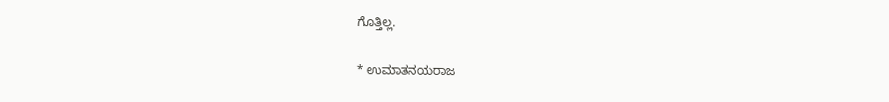ಗೊತ್ತಿಲ್ಲ.

* ಉಮಾತನಯರಾಜ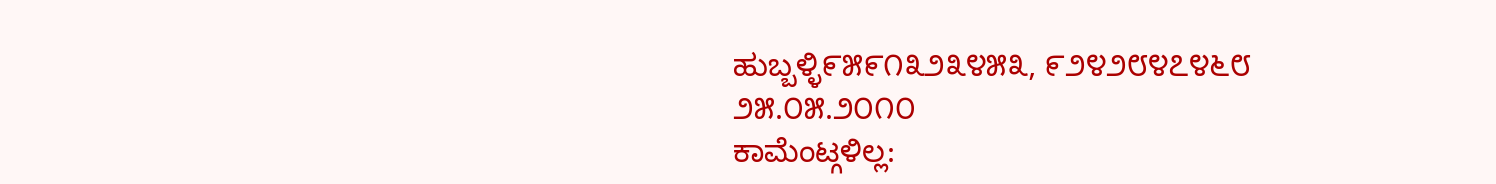ಹುಬ್ಬಳ್ಳಿ೯೫೯೧೩೨೩೪೫೩, ೯೨೪೨೮೪೭೪೬೮
೨೫.೦೫.೨೦೧೦
ಕಾಮೆಂಟ್ಗಳಿಲ್ಲ: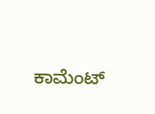ಕಾಮೆಂಟ್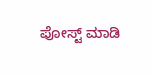ಪೋಸ್ಟ್ ಮಾಡಿ